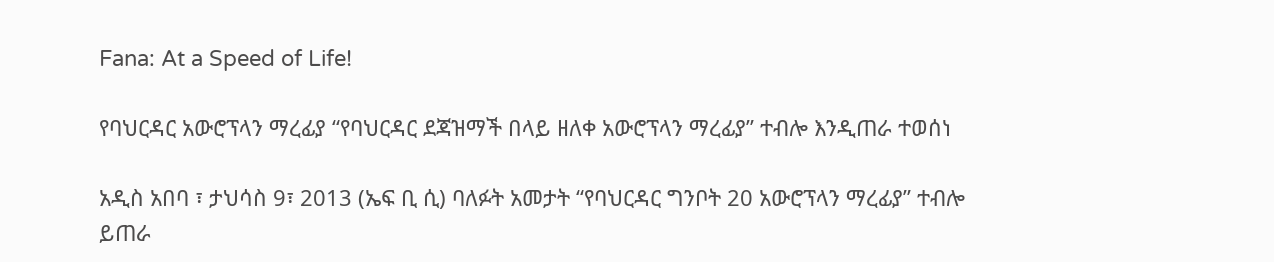Fana: At a Speed of Life!

የባህርዳር አውሮፕላን ማረፊያ “የባህርዳር ደጃዝማች በላይ ዘለቀ አውሮፕላን ማረፊያ” ተብሎ እንዲጠራ ተወሰነ

አዲስ አበባ ፣ ታህሳስ 9፣ 2013 (ኤፍ ቢ ሲ) ባለፉት አመታት “የባህርዳር ግንቦት 20 አውሮፕላን ማረፊያ” ተብሎ ይጠራ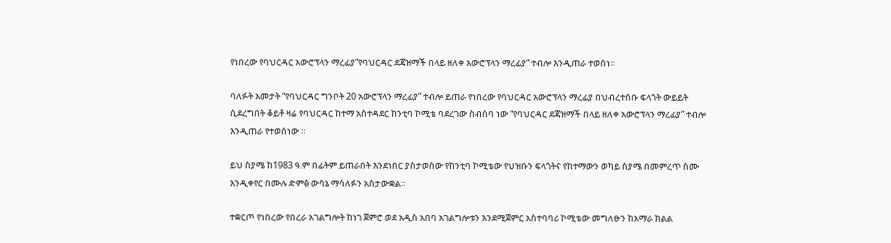የነበረው የባህርዳር አውሮፕላን ማረፊያ”የባህርዳር ደጃዝማች በላይ ዘለቀ አውሮፕላን ማረፊያ” ተብሎ እንዲጠራ ተወሰነ፡፡

ባለፉት አመታት “የባህርዳር ግንቦት 20 አውሮፕላን ማረፊያ” ተብሎ ይጠራ የነበረው የባህርዳር አውሮፕላን ማረፊያ በህብረተሰቡ ፍላጎት ውይይት ሲደረግበት ቆይቶ ዛሬ የባህርዳር ከተማ አስተዳደር ከንቲባ ኮሚቴ ባደረገው ስብሰባ ነው “የባህርዳር ደጃዝማች በላይ ዘለቀ አውሮፕላን ማረፊያ” ተብሎ እንዲጠራ የተወሰነው ።

ይህ ስያሜ ከ1983 ዓ.ም በፊትም ይጠራበት እንደነበር ያስታወሰው የከንቲባ ኮሚቴው የህዝቡን ፍላጎትና የከተማውን ወካይ ስያሜ በመምረጥ ስሙ እንዲቀየር በሙሉ ድምፅ ውሳኔ ማሳለፉን አስታውቋል።

ተቋርጦ የነበረው የበረራ አገልግሎት ከነገ ጀምሮ ወደ አዲስ አበባ አገልግሎቱን እንደሚጀምር አስተባባሪ ኮሚቴው መግለፁን ከአማራ ክልል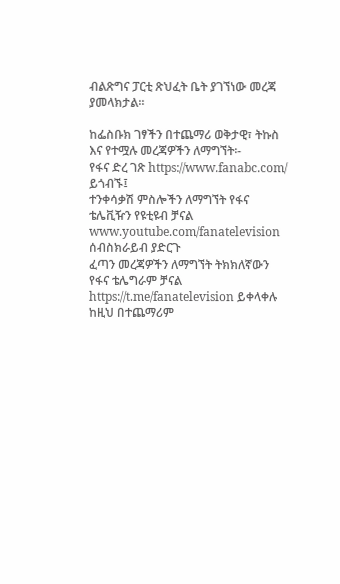ብልጽግና ፓርቲ ጽህፈት ቤት ያገኘነው መረጃ ያመላክታል፡፡

ከፌስቡክ ገፃችን በተጨማሪ ወቅታዊ፣ ትኩስ እና የተሟሉ መረጃዎችን ለማግኘት፡-
የፋና ድረ ገጽ https://www.fanabc.com/ ይጎብኙ፤
ተንቀሳቃሽ ምስሎችን ለማግኘት የፋና ቴሌቪዥን የዩቲዩብ ቻናል www.youtube.com/fanatelevision ሰብስክራይብ ያድርጉ
ፈጣን መረጃዎችን ለማግኘት ትክክለኛውን የፋና ቴሌግራም ቻናል https://t.me/fanatelevision ይቀላቀሉ
ከዚህ በተጨማሪም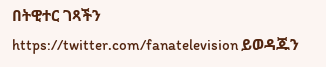በትዊተር ገጻችን https://twitter.com/fanatelevision ይወዳጁን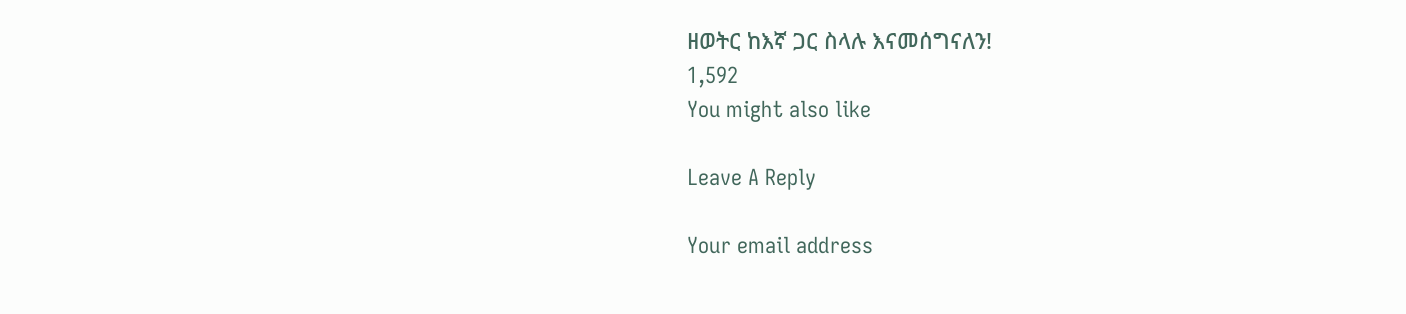ዘወትር ከእኛ ጋር ስላሉ እናመሰግናለን!
1,592
You might also like

Leave A Reply

Your email address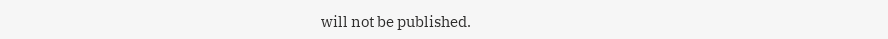will not be published.